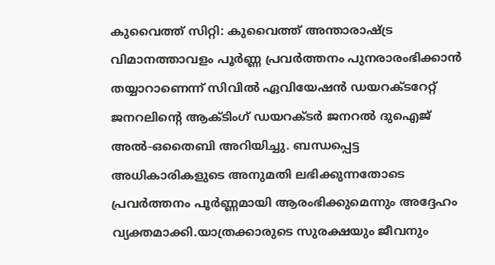കുവൈത്ത് സിറ്റി: കുവൈത്ത് അന്താരാഷ്ട്ര വിമാനത്താവളം പൂർണ്ണ പ്രവർത്തനം പുനരാരംഭിക്കാൻ തയ്യാറാണെന്ന് സിവിൽ ഏവിയേഷൻ ഡയറക്ടറേറ്റ് ജനറലിന്റെ ആക്ടിംഗ് ഡയറക്ടർ ജനറൽ ദുഐജ് അൽ-ഒതൈബി അറിയിച്ചു. ബന്ധപ്പെട്ട അധികാരികളുടെ അനുമതി ലഭിക്കുന്നതോടെ പ്രവർത്തനം പൂർണ്ണമായി ആരംഭിക്കുമെന്നും അദ്ദേഹം വ്യക്തമാക്കി.യാത്രക്കാരുടെ സുരക്ഷയും ജീവനും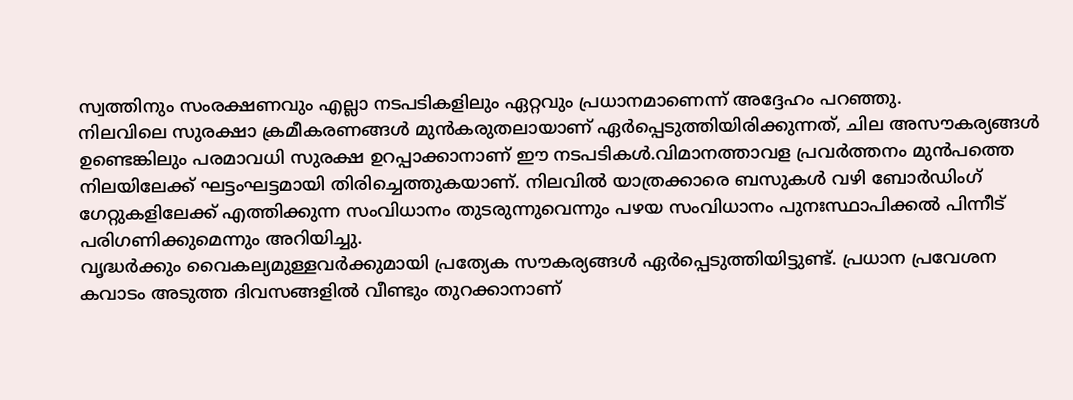സ്വത്തിനും സംരക്ഷണവും എല്ലാ നടപടികളിലും ഏറ്റവും പ്രധാനമാണെന്ന് അദ്ദേഹം പറഞ്ഞു.
നിലവിലെ സുരക്ഷാ ക്രമീകരണങ്ങൾ മുൻകരുതലായാണ് ഏർപ്പെടുത്തിയിരിക്കുന്നത്, ചില അസൗകര്യങ്ങൾ ഉണ്ടെങ്കിലും പരമാവധി സുരക്ഷ ഉറപ്പാക്കാനാണ് ഈ നടപടികൾ.വിമാനത്താവള പ്രവർത്തനം മുൻപത്തെ നിലയിലേക്ക് ഘട്ടംഘട്ടമായി തിരിച്ചെത്തുകയാണ്. നിലവിൽ യാത്രക്കാരെ ബസുകൾ വഴി ബോർഡിംഗ് ഗേറ്റുകളിലേക്ക് എത്തിക്കുന്ന സംവിധാനം തുടരുന്നുവെന്നും പഴയ സംവിധാനം പുനഃസ്ഥാപിക്കൽ പിന്നീട് പരിഗണിക്കുമെന്നും അറിയിച്ചു.
വൃദ്ധർക്കും വൈകല്യമുള്ളവർക്കുമായി പ്രത്യേക സൗകര്യങ്ങൾ ഏർപ്പെടുത്തിയിട്ടുണ്ട്. പ്രധാന പ്രവേശന കവാടം അടുത്ത ദിവസങ്ങളിൽ വീണ്ടും തുറക്കാനാണ്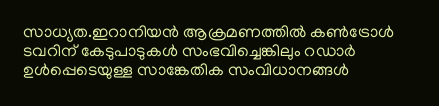സാധ്യത.ഇറാനിയൻ ആക്രമണത്തിൽ കൺട്രോൾ ടവറിന് കേടുപാടുകൾ സംഭവിച്ചെങ്കിലും റഡാർ ഉൾപ്പെടെയുള്ള സാങ്കേതിക സംവിധാനങ്ങൾ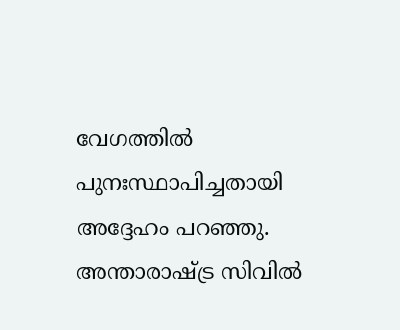വേഗത്തിൽ പുനഃസ്ഥാപിച്ചതായി അദ്ദേഹം പറഞ്ഞു. അന്താരാഷ്ട്ര സിവിൽ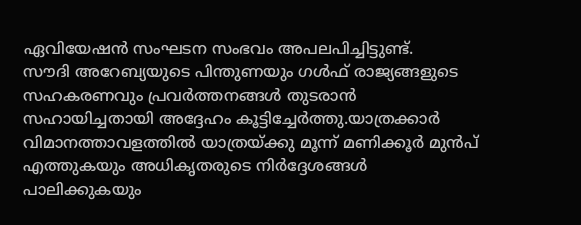ഏവിയേഷൻ സംഘടന സംഭവം അപലപിച്ചിട്ടുണ്ട്.
സൗദി അറേബ്യയുടെ പിന്തുണയും ഗൾഫ് രാജ്യങ്ങളുടെ സഹകരണവും പ്രവർത്തനങ്ങൾ തുടരാൻ സഹായിച്ചതായി അദ്ദേഹം കൂട്ടിച്ചേർത്തു.യാത്രക്കാർ വിമാനത്താവളത്തിൽ യാത്രയ്ക്കു മൂന്ന് മണിക്കൂർ മുൻപ് എത്തുകയും അധികൃതരുടെ നിർദ്ദേശങ്ങൾ പാലിക്കുകയും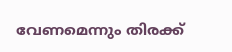വേണമെന്നും തിരക്ക്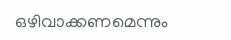ഒഴിവാക്കണമെന്നും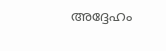അദ്ദേഹം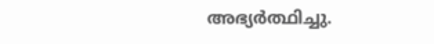അഭ്യർത്ഥിച്ചു.